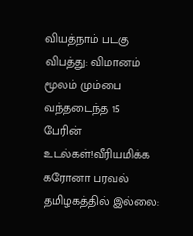வியத்நாம் படகு விபத்து: விமானம் மூலம் மும்பை வந்தடைந்த 15 பேரின் உடல்கள்!வீரியமிக்க கரோனா பரவல் தமிழகத்தில் இல்லை: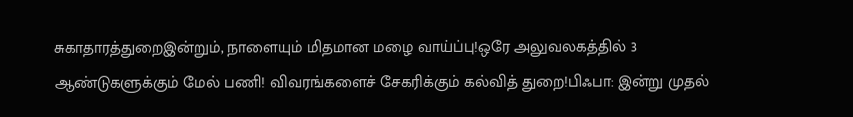சுகாதாரத்துறைஇன்றும், நாளையும் மிதமான மழை வாய்ப்பு!ஒரே அலுவலகத்தில் 3 ஆண்டுகளுக்கும் மேல் பணி! விவரங்களைச் சேகரிக்கும் கல்வித் துறை!பிஃபா: இன்று முதல்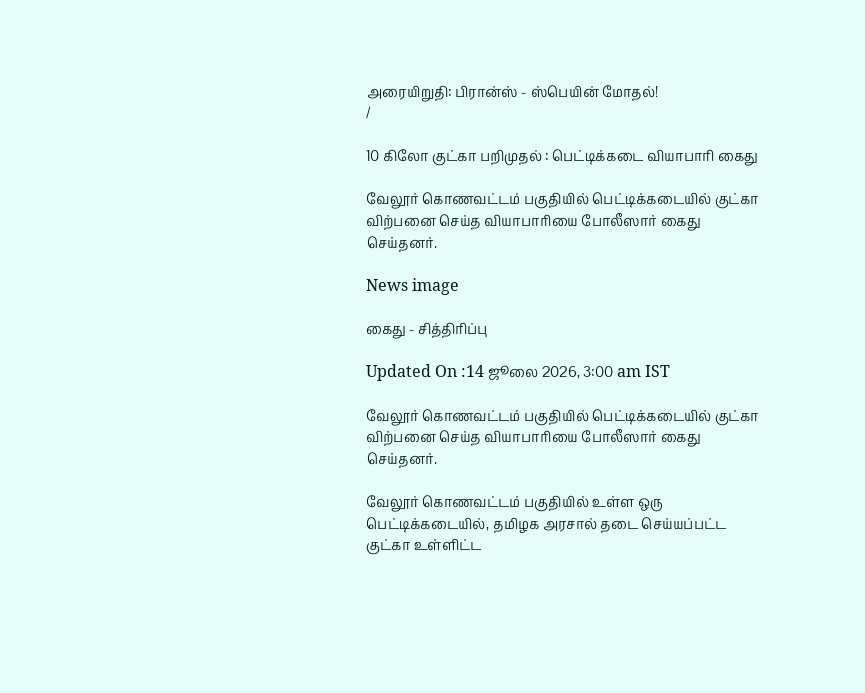அரையிறுதி: பிரான்ஸ் - ஸ்பெயின் மோதல்!
/

10 கிலோ குட்கா பறிமுதல் : பெட்டிக்கடை வியாபாரி கைது

வேலூர் கொணவட்டம் பகுதியில் பெட்டிக்கடையில் குட்கா விற்பனை செய்த வியாபாரியை போலீஸார் கைது செய்தனர்.

News image

கைது - சித்திரிப்பு

Updated On :14 ஜூலை 2026, 3:00 am IST

வேலூர் கொணவட்டம் பகுதியில் பெட்டிக்கடையில் குட்கா விற்பனை செய்த வியாபாரியை போலீஸார் கைது செய்தனர்.

வேலூர் கொணவட்டம் பகுதியில் உள்ள ஒரு பெட்டிக்கடையில், தமிழக அரசால் தடை செய்யப்பட்ட குட்கா உள்ளிட்ட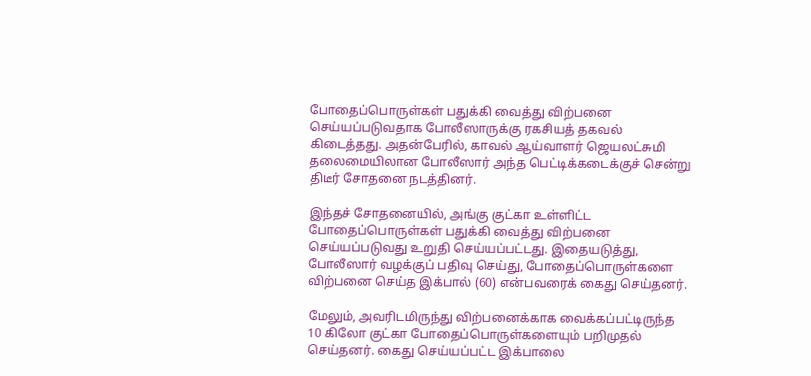போதைப்பொருள்கள் பதுக்கி வைத்து விற்பனை செய்யப்படுவதாக போலீஸாருக்கு ரகசியத் தகவல் கிடைத்தது. அதன்பேரில், காவல் ஆய்வாளர் ஜெயலட்சுமி தலைமையிலான போலீஸார் அந்த பெட்டிக்கடைக்குச் சென்று திடீர் சோதனை நடத்தினர்.

இந்தச் சோதனையில், அங்கு குட்கா உள்ளிட்ட போதைப்பொருள்கள் பதுக்கி வைத்து விற்பனை செய்யப்படுவது உறுதி செய்யப்பட்டது. இதையடுத்து, போலீஸார் வழக்குப் பதிவு செய்து, போதைப்பொருள்களை விற்பனை செய்த இக்பால் (60) என்பவரைக் கைது செய்தனர்.

மேலும், அவரிடமிருந்து விற்பனைக்காக வைக்கப்பட்டிருந்த 10 கிலோ குட்கா போதைப்பொருள்களையும் பறிமுதல் செய்தனர். கைது செய்யப்பட்ட இக்பாலை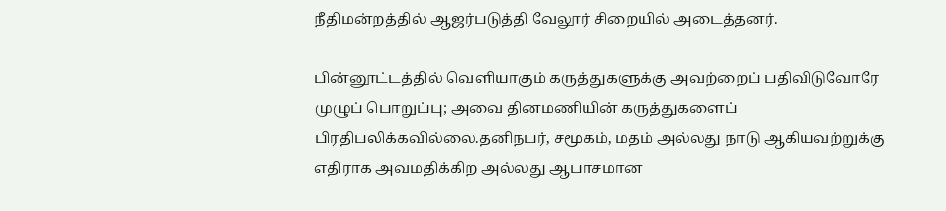நீதிமன்றத்தில் ஆஜர்படுத்தி வேலூர் சிறையில் அடைத்தனர்.

பின்னூட்டத்தில் வெளியாகும் கருத்துகளுக்கு அவற்றைப் பதிவிடுவோரே முழுப் பொறுப்பு; அவை தினமணியின் கருத்துகளைப் பிரதிபலிக்கவில்லை.தனிநபர், சமூகம், மதம் அல்லது நாடு ஆகியவற்றுக்கு எதிராக அவமதிக்கிற அல்லது ஆபாசமான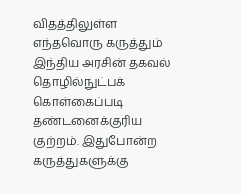விதத்திலுள்ள எந்தவொரு கருத்தும் இந்திய அரசின் தகவல் தொழில்நுட்பக் கொள்கைப்படி தண்டனைக்குரிய குற்றம். இதுபோன்ற கருத்துகளுக்கு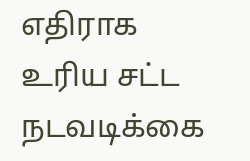எதிராக உரிய சட்ட நடவடிக்கை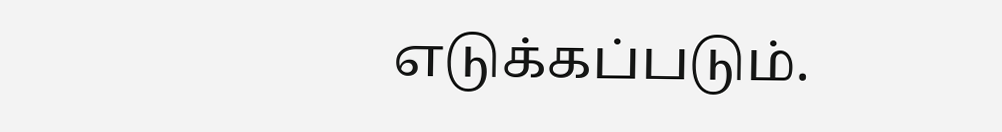எடுக்கப்படும்.